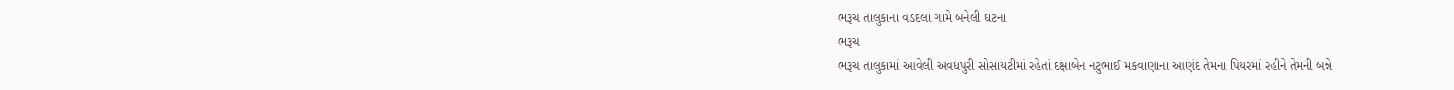ભરૂચ તાલુકાના વડદલા ગામે બનેલી ઘટના
ભરૂચ
ભરૂચ તાલુકામાં આવેલી અવધપુરી સોસાયટીમાં રહેતાં દક્ષાબેન નટુભાઈ મકવાણાના આણંદ તેમના પિયરમાં રહીને તેમની બન્ને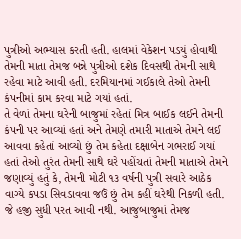પુત્રીઓ અભ્યાસ કરતી હતી. હાલમાં વેકેશન પડયું હોવાથી તેમની માતા તેમજ બન્ને પુત્રીઓ દશેક દિવસથી તેમની સાથે રહેવા માટે આવી હતી. દરમિયાનમાં ગઈકાલે તેઓ તેમની કંપનીમાં કામ કરવા માટે ગયાં હતાં.
તે વેળાં તેમના ઘરેની બાજુમાં રહેતાં મિત્ર બાઈક લઈને તેમની કંપની પર આવ્યાં હતાં અને તેમણે તમારી માતાએ તેમને લઈ આવવા કહેતાં આવ્યો છું તેમ કહેતા દક્ષાબેન ગભરાઈ ગયાં હતાં તેઓ તુરંત તેમની સાથે ઘરે પહોંચતાં તેમની માતાએ તેમને જણાવ્યું હતું કે, તેમની મોટી ૧૩ વર્ષની પુત્રી સવારે આઠેક વાગ્યે કપડા સિવડાવવા જઉં છું તેમ કહીં ઘરેથી નિકળી હતી. જે હજી સુધી પરત આવી નથી. આજુબાજુમાં તેમજ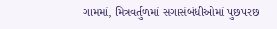ગામમાં, મિત્રવર્તુળમાં સગાસંબંધીઓમાં પુછપરછ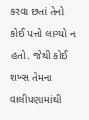કરવા છતાં તેનો કોઈ પત્તો લાગ્યો ન હતો. જેથી કોઈ શખ્સ તેમના વાલીપણામાંથી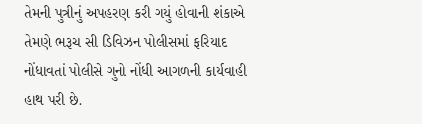તેમની પુત્રીનું અપહરણ કરી ગયું હોવાની શંકાએ તેમણે ભરૂચ સી ડિવિઝન પોલીસમાં ફરિયાદ નોંધાવતાં પોલીસે ગુનો નોંધી આગળની કાર્યવાહી હાથ પરી છે.